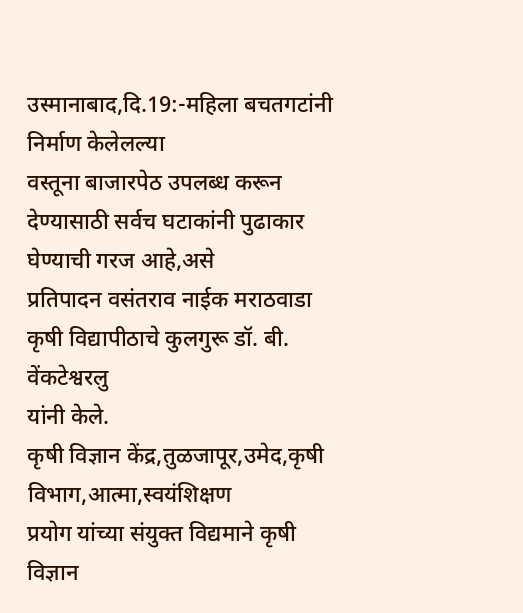उस्मानाबाद,दि.19:-महिला बचतगटांनी निर्माण केलेलल्या
वस्तूना बाजारपेठ उपलब्ध करून देण्यासाठी सर्वच घटाकांनी पुढाकार घेण्याची गरज आहे,असे
प्रतिपादन वसंतराव नाईक मराठवाडा कृषी विद्यापीठाचे कुलगुरू डॉ. बी. वेंकटेश्वरलु
यांनी केले.
कृषी विज्ञान केंद्र,तुळजापूर,उमेद,कृषी विभाग,आत्मा,स्वयंशिक्षण
प्रयोग यांच्या संयुक्त विद्यमाने कृषी
विज्ञान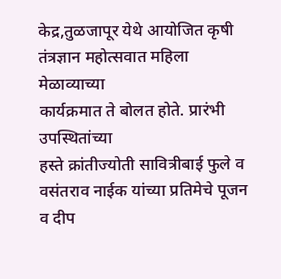केद्र,तुळजापूर येथे आयोजित कृषी तंत्रज्ञान महोत्सवात महिला मेळाव्याच्या
कार्यक्रमात ते बोलत होते. प्रारंभी उपस्थितांच्या
हस्ते क्रांतीज्योती सावित्रीबाई फुले व वसंतराव नाईक यांच्या प्रतिमेचे पूजन व दीप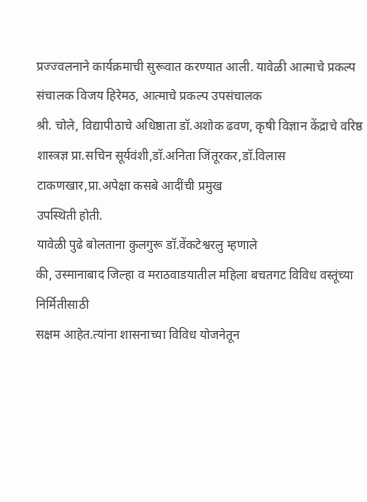प्रज्ज्वलनाने कार्यक्रमाची सुरूवात करण्यात आली. यावेळी आत्माचे प्रकल्प संचालक विजय हिरेमठ, आत्माचे प्रकल्प उपसंचालक
श्री. चोले, विद्यापीठाचे अधिष्ठाता डॉ.अशोक ढवण, कृषी विज्ञान केंद्राचे वरिष्ठ शास्त्रज्ञ प्रा.सचिन सूर्यवंशी,डॉ.अनिता जिंतूरकर,डॉ.विलास
टाकणखार,प्रा.अपेक्षा कसबे आदींची प्रमुख
उपस्थिती होती.
यावेळी पुढे बोलताना कुलगुरू डॉ.वेंकटेश्वरलु म्हणाले
की, उस्मानाबाद जिल्हा व मराठवाडयातील महिला बचतगट विविध वस्तूंच्या निर्मितीसाठी
सक्षम आहेत.त्यांना शासनाच्या विविध योजनेतून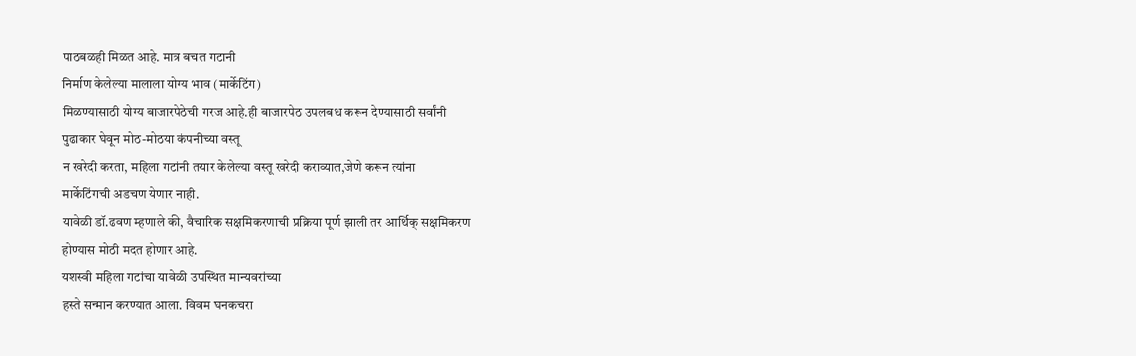पाठबळही मिळत आहे. मात्र बचत गटानी
निर्माण केलेल्या मालाला योग्य भाव (मार्केटिंग)
मिळण्यासाठी योग्य बाजारपेठेची गरज आहे.ही बाजारपेठ उपलबध करून देण्यासाठी सर्वांनी
पुढाकार घेवून मोठ-मोठया कंपनीच्या वस्तू
न खरेदी करता, महिला गटांनी तयार केलेल्या वस्तू खरेदी कराव्यात,जेणे करून त्यांना
मार्केटिंगची अडचण येणार नाही.
यावेळी डॉ.ढवण म्हणाले की, वैचारिक सक्षमिकरणाची प्रक्रिया पूर्ण झाली तर आर्थिक् सक्षमिकरण
होण्यास मोठी मदत होणार आहे.
यशस्वी महिला गटांचा यावेळी उपस्थित मान्यवरांच्या
हस्ते सन्मान करण्यात आला. विवम घनकचरा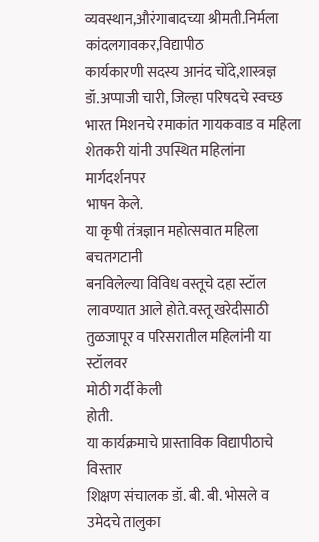व्यवस्थान,औरंगाबादच्या श्रीमती.निर्मला कांदलगावकर,विद्यापीठ
कार्यकारणी सदस्य आनंद चोंदे,शास्त्रज्ञ डॉ.अप्पाजी चारी, जिल्हा परिषदचे स्वच्छ
भारत मिशनचे रमाकांत गायकवाड व महिला शेतकरी यांनी उपस्थित महिलांना मार्गदर्शनपर
भाषन केले.
या कृषी तंत्रज्ञान महोत्सवात महिला बचतगटानी
बनविलेल्या विविध वस्तूचे दहा स्टॉल
लावण्यात आले होते.वस्तू खरेदीसाठी तुळजापूर व परिसरातील महिलांनी या स्टॉलवर
मोठी गर्दी केली
होती.
या कार्यक्रमाचे प्रास्ताविक विद्यापीठाचे विस्तार
शिक्षण संचालक डॉ. बी. बी. भोसले व उमेदचे तालुका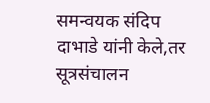समन्वयक संदिप दाभाडे यांनी केले,तर
सूत्रसंचालन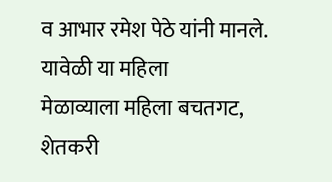व आभार रमेश पेठे यांनी मानले. यावेळी या महिला
मेळाव्याला महिला बचतगट, शेतकरी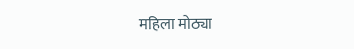महिला मोठ्या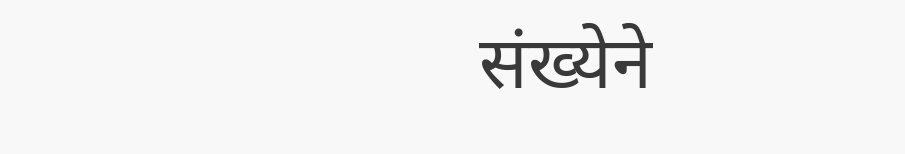संख्येने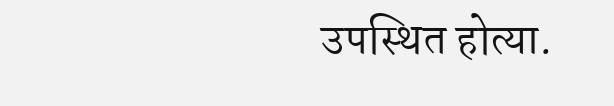उपस्थित होत्या.